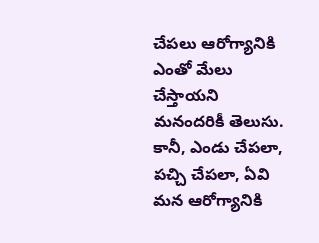చేపలు ఆరోగ్యానికి ఎంతో మేలు చేస్తాయని మనందరికీ తెలుసు. కానీ, ఎండు చేపలా, పచ్చి చేపలా, ఏవి మన ఆరోగ్యానికి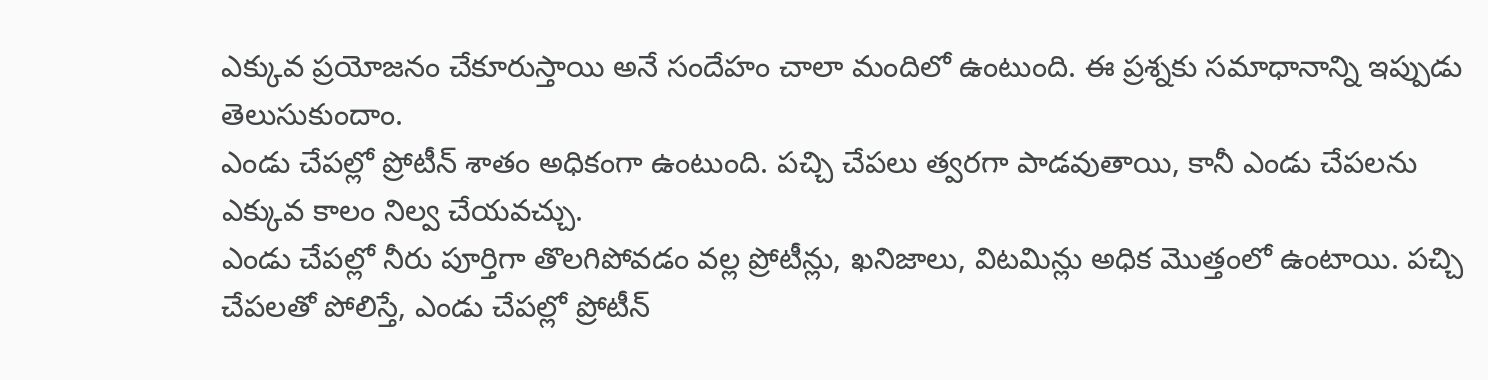ఎక్కువ ప్రయోజనం చేకూరుస్తాయి అనే సందేహం చాలా మందిలో ఉంటుంది. ఈ ప్రశ్నకు సమాధానాన్ని ఇప్పుడు తెలుసుకుందాం.
ఎండు చేపల్లో ప్రోటీన్ శాతం అధికంగా ఉంటుంది. పచ్చి చేపలు త్వరగా పాడవుతాయి, కానీ ఎండు చేపలను ఎక్కువ కాలం నిల్వ చేయవచ్చు.
ఎండు చేపల్లో నీరు పూర్తిగా తొలగిపోవడం వల్ల ప్రోటీన్లు, ఖనిజాలు, విటమిన్లు అధిక మొత్తంలో ఉంటాయి. పచ్చి చేపలతో పోలిస్తే, ఎండు చేపల్లో ప్రోటీన్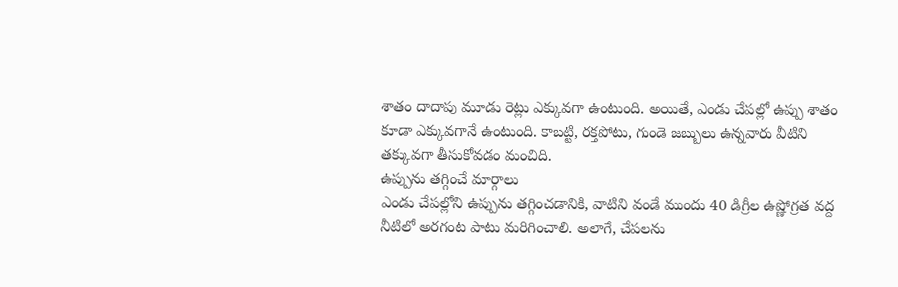శాతం దాదాపు మూడు రెట్లు ఎక్కువగా ఉంటుంది. అయితే, ఎండు చేపల్లో ఉప్పు శాతం కూడా ఎక్కువగానే ఉంటుంది. కాబట్టి, రక్తపోటు, గుండె జబ్బులు ఉన్నవారు వీటిని తక్కువగా తీసుకోవడం మంచిది.
ఉప్పును తగ్గించే మార్గాలు
ఎండు చేపల్లోని ఉప్పును తగ్గించడానికి, వాటిని వండే ముందు 40 డిగ్రీల ఉష్ణోగ్రత వద్ద నీటిలో అరగంట పాటు మరిగించాలి. అలాగే, చేపలను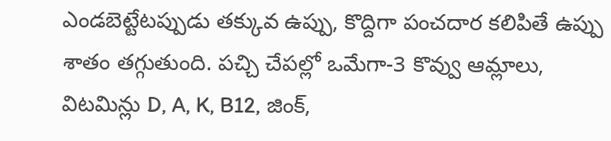ఎండబెట్టేటప్పుడు తక్కువ ఉప్పు, కొద్దిగా పంచదార కలిపితే ఉప్పు శాతం తగ్గుతుంది. పచ్చి చేపల్లో ఒమేగా-3 కొవ్వు ఆమ్లాలు, విటమిన్లు D, A, K, B12, జింక్,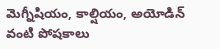మెగ్నీషియం, కాల్షియం, అయోడిన్ వంటి పోషకాలు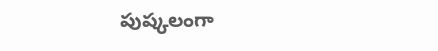పుష్కలంగా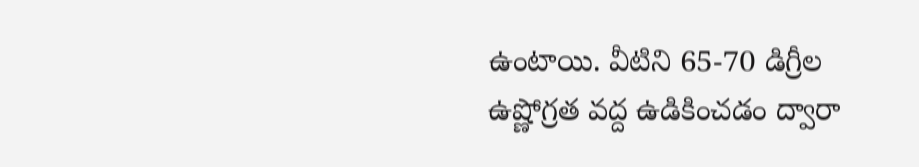ఉంటాయి. వీటిని 65-70 డిగ్రీల ఉష్ణోగ్రత వద్ద ఉడికించడం ద్వారా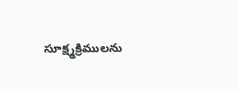సూక్ష్మక్రిములను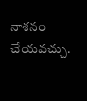నాశనం చేయవచ్చు.